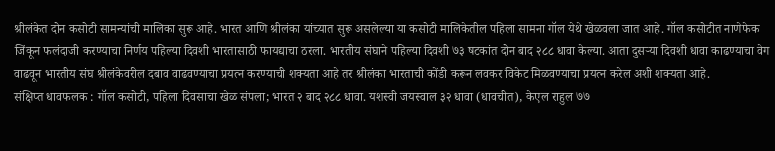श्रीलंकेत दोन कसोटी सामन्यांची मालिका सुरू आहे. भारत आणि श्रीलंका यांच्यात सुरू असलेल्या या कसोटी मालिकेतील पहिला सामना गॉल येथे खेळवला जात आहे. गॉल कसोटीत नाणेफेक जिंकून फलंदाजी करण्याचा निर्णय पहिल्या दिवशी भारतासाठी फायद्याचा ठरला. भारतीय संघाने पहिल्या दिवशी ७३ षटकांत दोन बाद २८८ धावा केल्या. आता दुसऱ्या दिवशी धावा काढण्याचा वेग वाढवून भारतीय संघ श्रीलंकेवरील दबाव वाढवण्याचा प्रयत्न करण्याची शक्यता आहे तर श्रीलंका भारताची कोंडी करून लवकर विकेट मिळवण्याचा प्रयत्न करेल अशी शक्यता आहे.
संक्षिप्त धावफलक : गॉल कसोटी, पहिला दिवसाचा खेळ संपला; भारत २ बाद २८८ धावा. यशस्वी जयस्वाल ३२ धावा (धावचीत), केएल राहुल ७७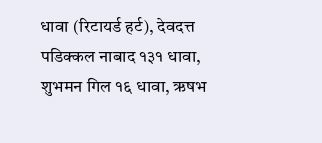धावा (रिटायर्ड हर्ट), देवदत्त पडिक्कल नाबाद १३१ धावा, शुभमन गिल १६ धावा, ऋषभ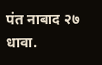पंत नाबाद २७ धावा.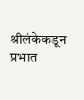श्रीलंकेकडून प्रभात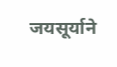जयसूर्याने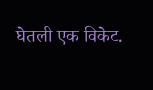घेतली एक विकेट.